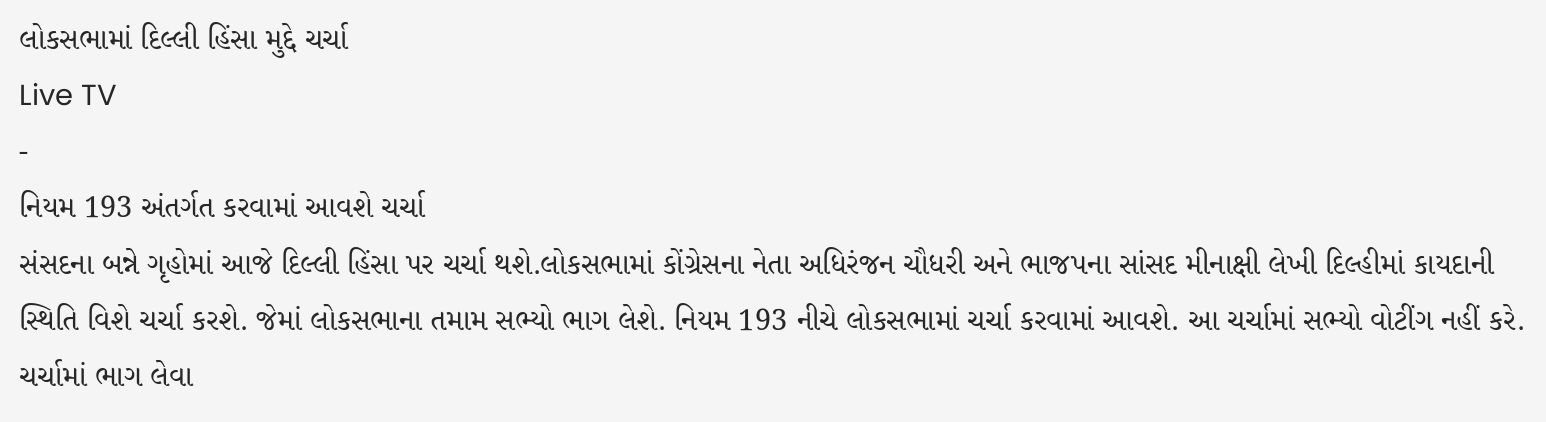લોકસભામાં દિલ્લી હિંસા મુદ્દે ચર્ચા
Live TV
-
નિયમ 193 અંતર્ગત કરવામાં આવશે ચર્ચા
સંસદના બન્ને ગૃહોમાં આજે દિલ્લી હિંસા પર ચર્ચા થશે.લોકસભામાં કોંગ્રેસના નેતા અધિરંજન ચૌધરી અને ભાજપના સાંસદ મીનાક્ષી લેખી દિલ્હીમાં કાયદાની સ્થિતિ વિશે ચર્ચા કરશે. જેમાં લોકસભાના તમામ સભ્યો ભાગ લેશે. નિયમ 193 નીચે લોકસભામાં ચર્ચા કરવામાં આવશે. આ ચર્ચામાં સભ્યો વોટીંગ નહીં કરે. ચર્ચામાં ભાગ લેવા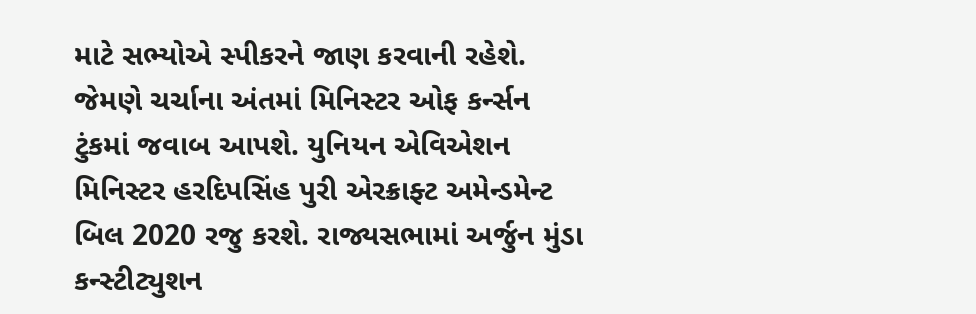માટે સભ્યોએ સ્પીકરને જાણ કરવાની રહેશે. જેમણે ચર્ચાના અંતમાં મિનિસ્ટર ઓફ કર્ન્સન ટુંકમાં જવાબ આપશે. યુનિયન એવિએશન મિનિસ્ટર હરદિપસિંહ પુરી એરક્રાફ્ટ અમેન્ડમેન્ટ બિલ 2020 રજુ કરશે. રાજ્યસભામાં અર્જુન મુંડા કન્સ્ટીટ્યુશન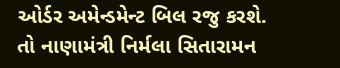ઓર્ડર અમેન્ડમેન્ટ બિલ રજુ કરશે. તો નાણામંત્રી નિર્મલા સિતારામન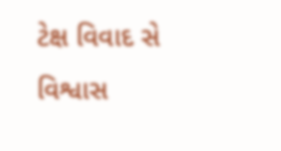ટેક્ષ વિવાદ સે વિશ્વાસ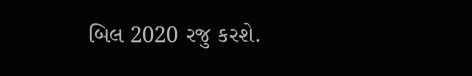બિલ 2020 રજુ કરશે.